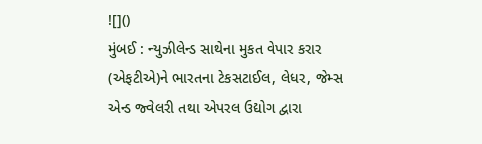![]()
મુંબઈ : ન્યુઝીલેન્ડ સાથેના મુકત વેપાર કરાર (એફટીએ)ને ભારતના ટેકસટાઈલ, લેધર, જેમ્સ એન્ડ જ્વેલરી તથા એપરલ ઉદ્યોગ દ્વારા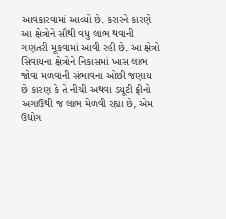આવકારવામાં આવ્યો છે. કરારને કારણે આ ક્ષેત્રોને સૌથી વધુ લાભ થવાની ગણતરી મૂકવામાં આવી રહી છે. આ ક્ષેત્રો સિવાયના ક્ષેત્રોને નિકાસમાં ખાસ લાભ જોવા મળવાની સંભાવના ઓછી જણાય છે કારણ કે તે નીચી અથવા ડયૂટી ફ્રીનો અગાઉથી જ લાભ મેળવી રહ્યા છે, એમ ઉદ્યોગ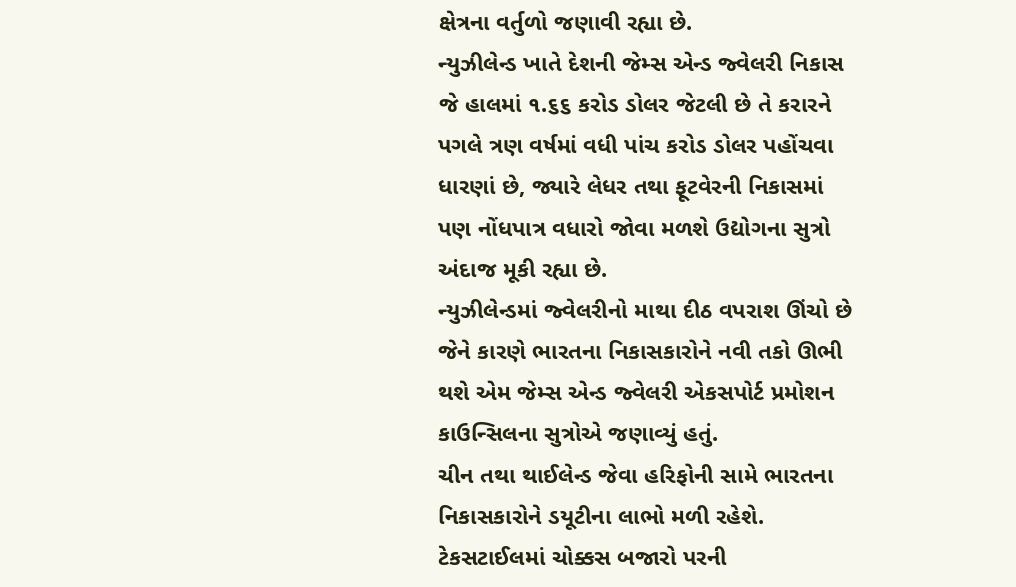ક્ષેત્રના વર્તુળો જણાવી રહ્યા છે.
ન્યુઝીલેન્ડ ખાતે દેશની જેમ્સ એન્ડ જ્વેલરી નિકાસ જે હાલમાં ૧.૬૬ કરોડ ડોલર જેટલી છે તે કરારને પગલે ત્રણ વર્ષમાં વધી પાંચ કરોડ ડોલર પહોંચવા ધારણાં છે, જ્યારે લેધર તથા ફૂટવેરની નિકાસમાં પણ નોંધપાત્ર વધારો જોવા મળશે ઉદ્યોગના સુત્રો અંદાજ મૂકી રહ્યા છે.
ન્યુઝીલેન્ડમાં જ્વેલરીનો માથા દીઠ વપરાશ ઊંચો છે જેને કારણે ભારતના નિકાસકારોને નવી તકો ઊભી થશે એમ જેમ્સ એન્ડ જ્વેલરી એકસપોર્ટ પ્રમોશન કાઉન્સિલના સુત્રોએ જણાવ્યું હતું.
ચીન તથા થાઈલેન્ડ જેવા હરિફોની સામે ભારતના નિકાસકારોને ડયૂટીના લાભો મળી રહેશે.
ટેકસટાઈલમાં ચોક્કસ બજારો પરની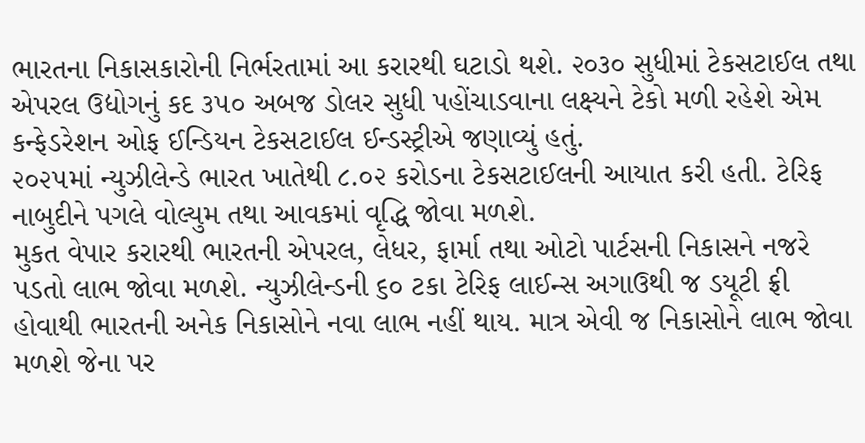ભારતના નિકાસકારોની નિર્ભરતામાં આ કરારથી ઘટાડો થશે. ૨૦૩૦ સુધીમાં ટેકસટાઈલ તથા એપરલ ઉદ્યોગનું કદ ૩૫૦ અબજ ડોલર સુધી પહોંચાડવાના લક્ષ્યને ટેકો મળી રહેશે એમ કન્ફેડરેશન ઓફ ઈન્ડિયન ટેકસટાઈલ ઈન્ડસ્ટ્રીએ જણાવ્યું હતું.
૨૦૨૫માં ન્યુઝીલેન્ડે ભારત ખાતેથી ૮.૦૨ કરોડના ટેકસટાઈલની આયાત કરી હતી. ટેરિફ નાબુદીને પગલે વોલ્યુમ તથા આવકમાં વૃદ્ધિ જોવા મળશે.
મુકત વેપાર કરારથી ભારતની એપરલ, લેધર, ફાર્મા તથા ઓટો પાર્ટસની નિકાસને નજરે પડતો લાભ જોવા મળશે. ન્યુઝીલેન્ડની ૬૦ ટકા ટેરિફ લાઈન્સ અગાઉથી જ ડયૂટી ફ્રી હોવાથી ભારતની અનેક નિકાસોને નવા લાભ નહીં થાય. માત્ર એવી જ નિકાસોને લાભ જોવા મળશે જેના પર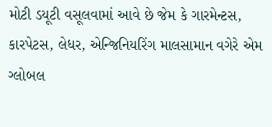મોટી ડયૂટી વસૂલવામાં આવે છે જેમ કે ગારમેન્ટસ, કારપેટસ, લેધર, એન્જિનિયરિંગ માલસામાન વગેરે એમ ગ્લોબલ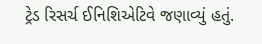ટ્રેડ રિસર્ચ ઈનિશિએટિવે જણાવ્યું હતું.